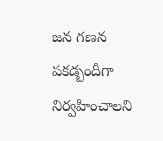జన గణన పకడ్బందీగా నిర్వహించాలని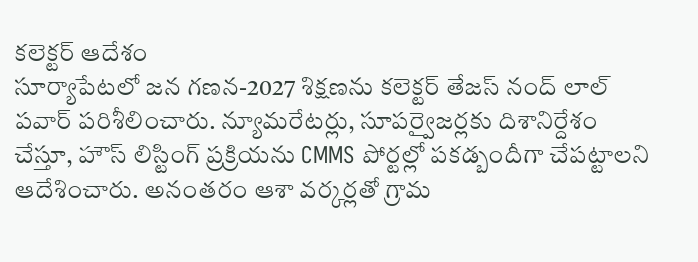కలెక్టర్ ఆదేశం
సూర్యాపేటలో జన గణన-2027 శిక్షణను కలెక్టర్ తేజస్ నంద్ లాల్ పవార్ పరిశీలించారు. న్యూమరేటర్లు, సూపర్వైజర్లకు దిశానిర్దేశం చేస్తూ, హౌస్ లిస్టింగ్ ప్రక్రియను CMMS పోర్టల్లో పకడ్బందీగా చేపట్టాలని ఆదేశించారు. అనంతరం ఆశా వర్కర్లతో గ్రామ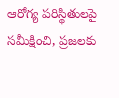ఆరోగ్య పరిస్థితులపై సమీక్షించి, ప్రజలకు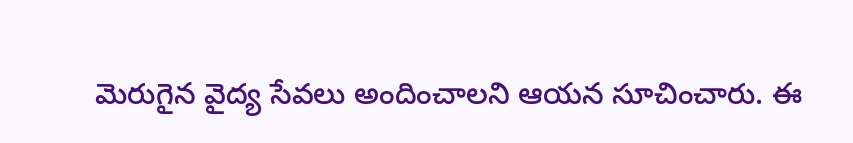మెరుగైన వైద్య సేవలు అందించాలని ఆయన సూచించారు. ఈ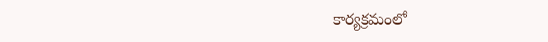కార్యక్రమంలో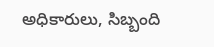అధికారులు, సిబ్బంది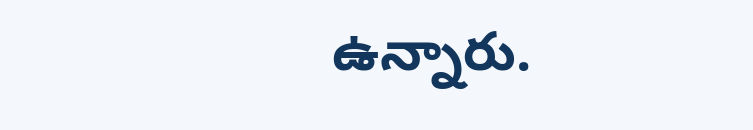ఉన్నారు.